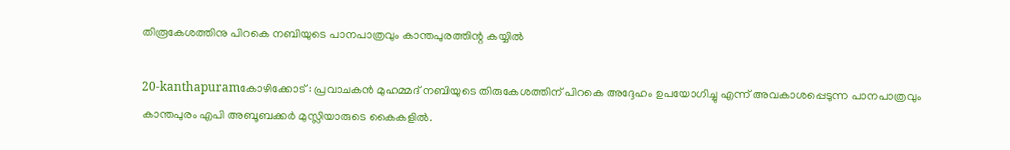തിരൂകേശത്തിനു പിറകെ നബിയുടെ പാനപാത്രവും കാന്തപുരത്തിന്റ കയ്യില്‍

20-kanthapuramകോഴിക്കോട് : പ്രവാചകന്‍ മുഹമ്മദ് നബിയുടെ തിരുകേശത്തിന് പിറകെ അദ്ദേഹം ഉപയോഗിച്ചു എന്ന് അവകാശപ്പെടുന്ന പാനപാത്രവും കാന്തപുരം എപി അബൂബക്കര്‍ മുസ്ലിയാരുടെ കൈകളില്‍.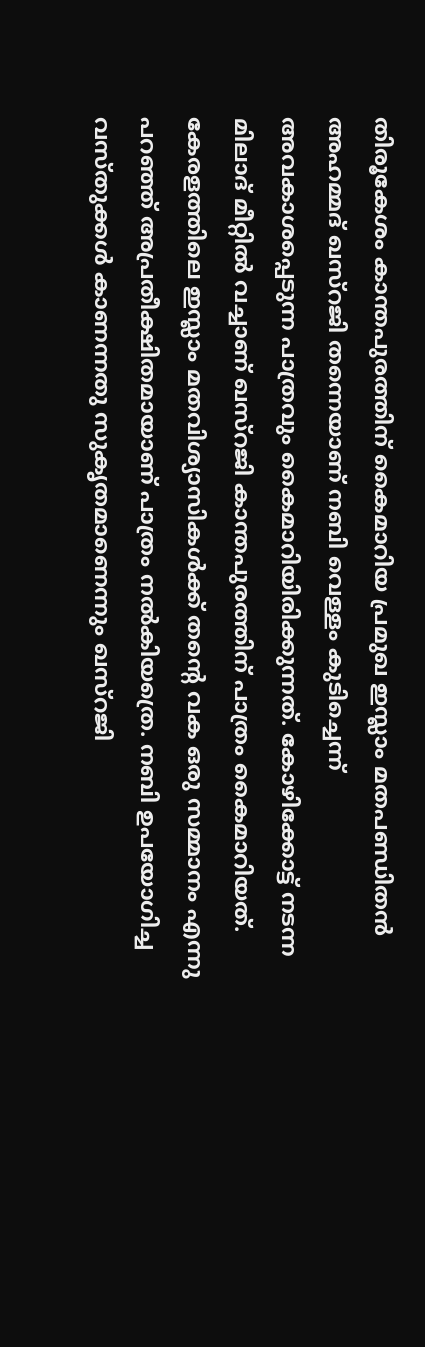തിരൂകേശം കാന്തപുരത്തിന് കൈമാറിയ പ്രമുഖ ഇസ്ലാം മതപണ്ഡിതന്‍ അഹമ്മദ് ഖസ്‌റജി തന്നെയാണ് നബി വെള്ളം കുടിച്ചെന്ന് അവകാശപ്പെടുന്ന പാത്രവും കൈമാറിയിരിക്കുന്നത്. കോഴിക്കോട്ട് നടന്ന മിലാദ് മീറ്റില്‍ വച്ചാണ് ഖസ്‌റജി കാന്തപുരത്തിന് പാത്രം കൈമാറിയത്. കേരളത്തിലെ ഇസ്ലാം മതവിശ്യാസികള്‍ക്ക് തന്റെ വക ഒരു സമ്മാനം എന്നു പറഞ്ഞ് അപ്രതീക്ഷിതമായാണ് പാത്രം നല്‍കിയത്രെ. നബി ഉപയോഗിച്ച വസ്തുക്കള്‍ കാണന്നതു സുകൃതമാണെന്നും ഖസ്‌റജി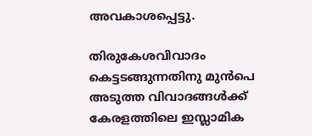അവകാശപ്പെട്ടു.

തിരുകേശവിവാദം കെട്ടടങ്ങുന്നതിനു മുന്‍പെ അടുത്ത വിവാദങ്ങള്‍ക്ക് കേരളത്തിലെ ഇസ്ലാമിക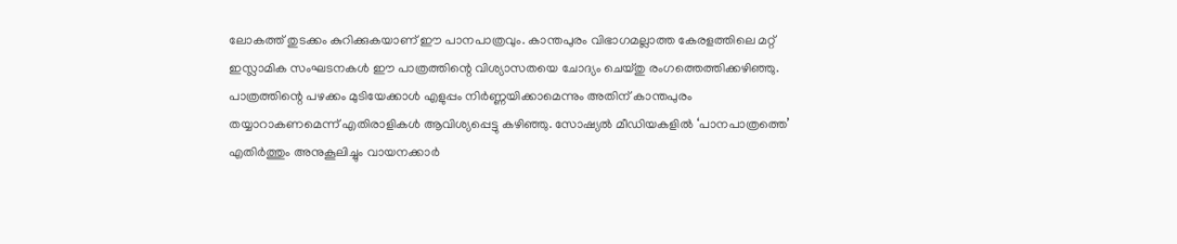ലോകത്ത് തുടക്കം കുറിക്കുകയാണ് ഈ പാനപാത്രവും. കാന്തപുരം വിഭാഗമല്ലാത്ത കേരളത്തിലെ മറ്റ് ഇസ്ലാമിക സംഘടനകള്‍ ഈ പാത്രത്തിന്റെ വിശ്യാസതയെ ചോദ്യം ചെയ്തു രംഗത്തെത്തിക്കഴിഞ്ഞു. പാത്രത്തിന്റെ പഴക്കം മുടിയേക്കാള്‍ എളുപ്പം നിര്‍ണ്ണയിക്കാമെന്നും അതിന് കാന്തപുരം തയ്യാറാകണമെന്ന് എതിരാളികള്‍ ആവിശ്യപ്പെട്ടു കഴിഞ്ഞു. സോഷ്യല്‍ മീഡിയകളില്‍ ‘പാനപാത്രത്തെ’ എതിര്‍ത്തും അനുകൂലിച്ചും വായനക്കാര്‍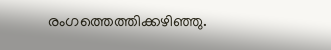രംഗത്തെത്തിക്കഴിഞ്ഞു.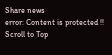Share news
error: Content is protected !!
Scroll to Top